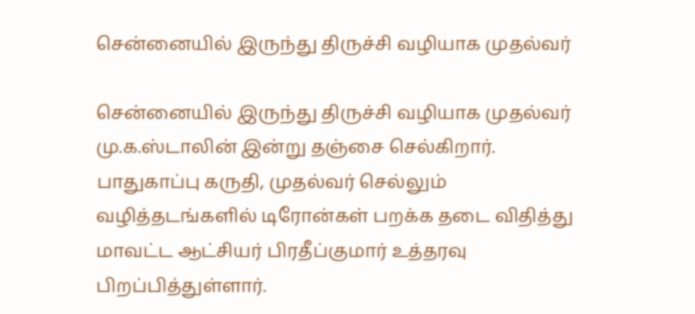சென்னையில் இருந்து திருச்சி வழியாக முதல்வர்

சென்னையில் இருந்து திருச்சி வழியாக முதல்வர் மு.க.ஸ்டாலின் இன்று தஞ்சை செல்கிறார். பாதுகாப்பு கருதி, முதல்வர் செல்லும் வழித்தடங்களில் டிரோன்கள் பறக்க தடை விதித்து மாவட்ட ஆட்சியர் பிரதீப்குமார் உத்தரவு பிறப்பித்துள்ளார்.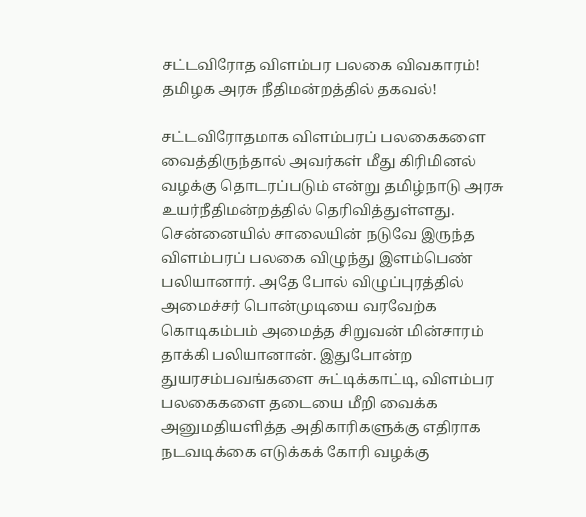சட்டவிரோத விளம்பர பலகை விவகாரம்! தமிழக அரசு நீதிமன்றத்தில் தகவல்!

சட்டவிரோதமாக விளம்பரப் பலகைகளை வைத்திருந்தால் அவர்கள் மீது கிரிமினல் வழக்கு தொடரப்படும் என்று தமிழ்நாடு அரசு உயர்நீதிமன்றத்தில் தெரிவித்துள்ளது. சென்னையில் சாலையின் நடுவே இருந்த விளம்பரப் பலகை விழுந்து இளம்பெண் பலியானார். அதே போல் விழுப்புரத்தில் அமைச்சர் பொன்முடியை வரவேற்க கொடிகம்பம் அமைத்த சிறுவன் மின்சாரம் தாக்கி பலியானான். இதுபோன்ற துயரசம்பவங்களை சுட்டிக்காட்டி, விளம்பர பலகைகளை தடையை மீறி வைக்க அனுமதியளித்த அதிகாரிகளுக்கு எதிராக நடவடிக்கை எடுக்கக் கோரி வழக்கு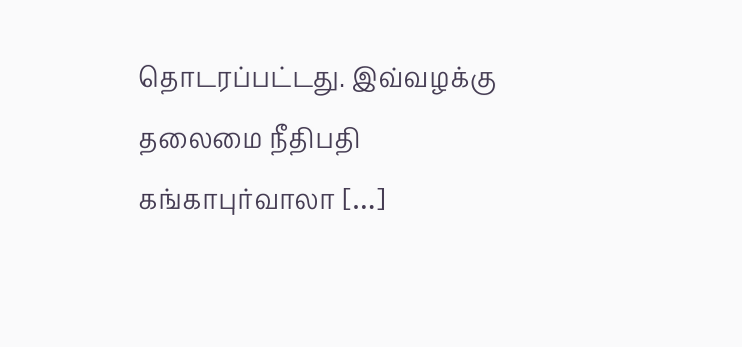தொடரப்பட்டது. இவ்வழக்கு தலைமை நீதிபதி கங்காபுர்வாலா […]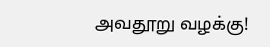அவதூறு வழக்கு!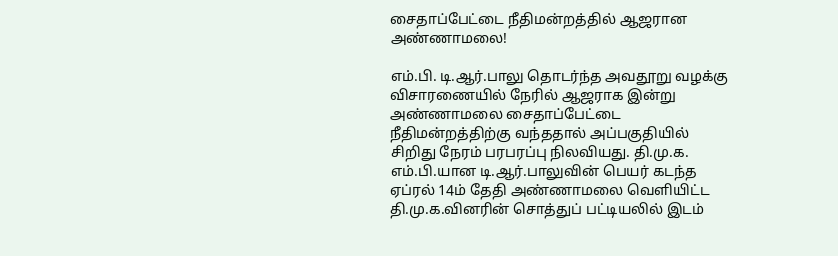சைதாப்பேட்டை நீதிமன்றத்தில் ஆஜரான அண்ணாமலை!

எம்.பி. டி.ஆர்.பாலு தொடர்ந்த அவதூறு வழக்கு விசாரணையில் நேரில் ஆஜராக இன்று அண்ணாமலை சைதாப்பேட்டை நீதிமன்றத்திற்கு வந்ததால் அப்பகுதியில் சிறிது நேரம் பரபரப்பு நிலவியது. தி.மு.க. எம்.பி.யான டி.ஆர்.பாலுவின் பெயர் கடந்த ஏப்ரல் 14ம் தேதி அண்ணாமலை வெளியிட்ட தி.மு.க.வினரின் சொத்துப் பட்டியலில் இடம்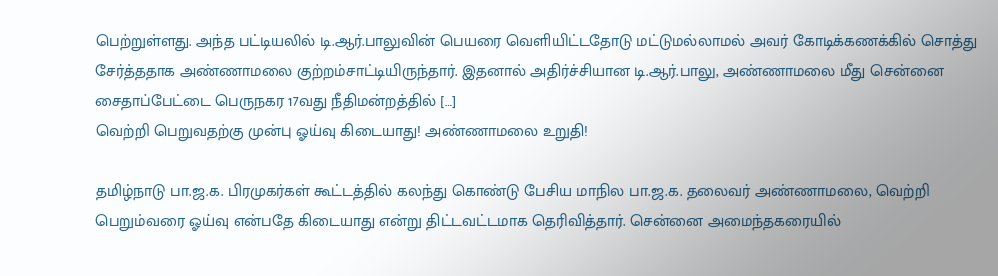பெற்றுள்ளது. அந்த பட்டியலில் டி.ஆர்.பாலுவின் பெயரை வெளியிட்டதோடு மட்டுமல்லாமல் அவர் கோடிக்கணக்கில் சொத்து சேர்த்ததாக அண்ணாமலை குற்றம்சாட்டியிருந்தார். இதனால் அதிர்ச்சியான டி.ஆர்.பாலு, அண்ணாமலை மீது சென்னை சைதாப்பேட்டை பெருநகர 17வது நீதிமன்றத்தில் […]
வெற்றி பெறுவதற்கு முன்பு ஓய்வு கிடையாது! அண்ணாமலை உறுதி!

தமிழ்நாடு பா.ஜ.க. பிரமுகர்கள் கூட்டத்தில் கலந்து கொண்டு பேசிய மாநில பா.ஜ.க. தலைவர் அண்ணாமலை, வெற்றி பெறும்வரை ஓய்வு என்பதே கிடையாது என்று திட்டவட்டமாக தெரிவித்தார். சென்னை அமைந்தகரையில்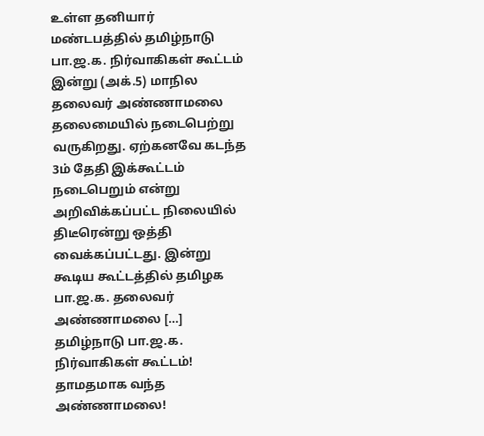உள்ள தனியார் மண்டபத்தில் தமிழ்நாடு பா.ஜ.க. நிர்வாகிகள் கூட்டம் இன்று (அக்.5) மாநில தலைவர் அண்ணாமலை தலைமையில் நடைபெற்று வருகிறது. ஏற்கனவே கடந்த 3ம் தேதி இக்கூட்டம் நடைபெறும் என்று அறிவிக்கப்பட்ட நிலையில் திடீரென்று ஒத்தி வைக்கப்பட்டது. இன்று கூடிய கூட்டத்தில் தமிழக பா.ஜ.க. தலைவர் அண்ணாமலை […]
தமிழ்நாடு பா.ஜ.க. நிர்வாகிகள் கூட்டம்! தாமதமாக வந்த அண்ணாமலை!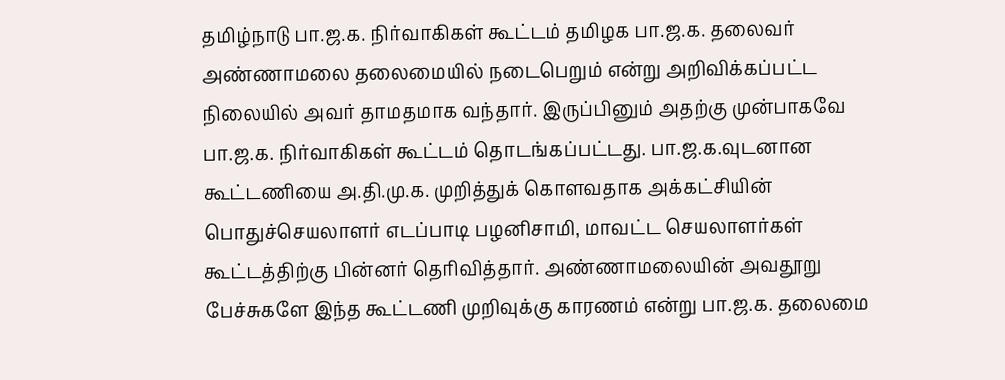தமிழ்நாடு பா.ஜ.க. நிர்வாகிகள் கூட்டம் தமிழக பா.ஜ.க. தலைவர் அண்ணாமலை தலைமையில் நடைபெறும் என்று அறிவிக்கப்பட்ட நிலையில் அவர் தாமதமாக வந்தார். இருப்பினும் அதற்கு முன்பாகவே பா.ஜ.க. நிர்வாகிகள் கூட்டம் தொடங்கப்பட்டது. பா.ஜ.க.வுடனான கூட்டணியை அ.தி.மு.க. முறித்துக் கொளவதாக அக்கட்சியின் பொதுச்செயலாளர் எடப்பாடி பழனிசாமி, மாவட்ட செயலாளர்கள் கூட்டத்திற்கு பின்னர் தெரிவித்தார். அண்ணாமலையின் அவதூறு பேச்சுகளே இந்த கூட்டணி முறிவுக்கு காரணம் என்று பா.ஜ.க. தலைமை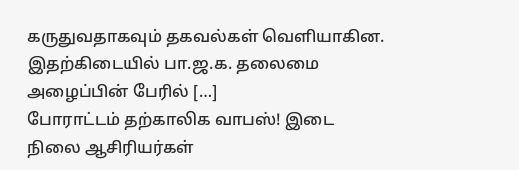கருதுவதாகவும் தகவல்கள் வெளியாகின. இதற்கிடையில் பா.ஜ.க. தலைமை அழைப்பின் பேரில் […]
போராட்டம் தற்காலிக வாபஸ்! இடை நிலை ஆசிரியர்கள்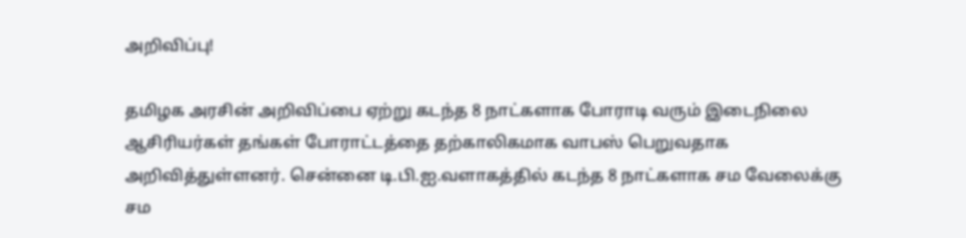அறிவிப்பு!

தமிழக அரசின் அறிவிப்பை ஏற்று கடந்த 8 நாட்களாக போராடி வரும் இடைநிலை ஆசிரியர்கள் தங்கள் போராட்டத்தை தற்காலிகமாக வாபஸ் பெறுவதாக அறிவித்துள்ளனர். சென்னை டி.பி.ஐ.வளாகத்தில் கடந்த 8 நாட்களாக சம வேலைக்கு சம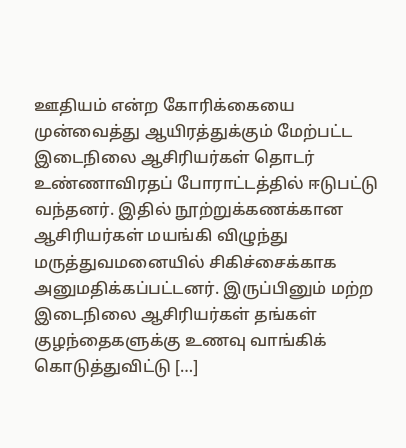ஊதியம் என்ற கோரிக்கையை முன்வைத்து ஆயிரத்துக்கும் மேற்பட்ட இடைநிலை ஆசிரியர்கள் தொடர் உண்ணாவிரதப் போராட்டத்தில் ஈடுபட்டு வந்தனர். இதில் நூற்றுக்கணக்கான ஆசிரியர்கள் மயங்கி விழுந்து மருத்துவமனையில் சிகிச்சைக்காக அனுமதிக்கப்பட்டனர். இருப்பினும் மற்ற இடைநிலை ஆசிரியர்கள் தங்கள் குழந்தைகளுக்கு உணவு வாங்கிக் கொடுத்துவிட்டு […]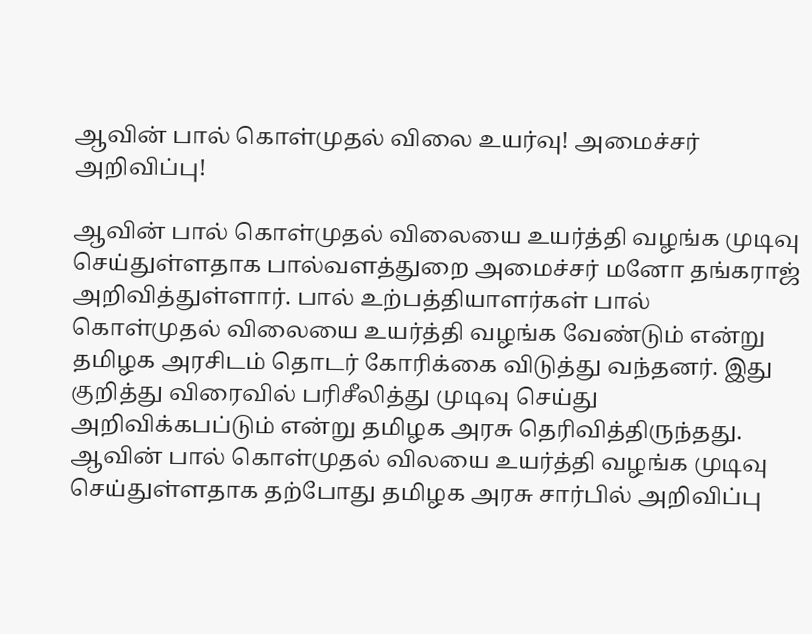ஆவின் பால் கொள்முதல் விலை உயர்வு! அமைச்சர் அறிவிப்பு!

ஆவின் பால் கொள்முதல் விலையை உயர்த்தி வழங்க முடிவு செய்துள்ளதாக பால்வளத்துறை அமைச்சர் மனோ தங்கராஜ் அறிவித்துள்ளார். பால் உற்பத்தியாளர்கள் பால் கொள்முதல் விலையை உயர்த்தி வழங்க வேண்டும் என்று தமிழக அரசிடம் தொடர் கோரிக்கை விடுத்து வந்தனர். இது குறித்து விரைவில் பரிசீலித்து முடிவு செய்து அறிவிக்கபப்டும் என்று தமிழக அரசு தெரிவித்திருந்தது. ஆவின் பால் கொள்முதல் விலயை உயர்த்தி வழங்க முடிவு செய்துள்ளதாக தற்போது தமிழக அரசு சார்பில் அறிவிப்பு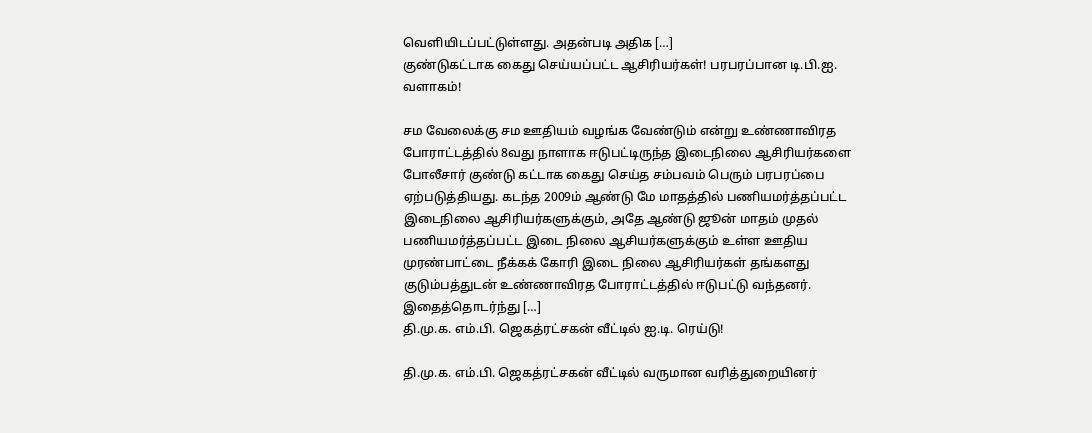வெளியிடப்பட்டுள்ளது. அதன்படி அதிக […]
குண்டுகட்டாக கைது செய்யப்பட்ட ஆசிரியர்கள்! பரபரப்பான டி.பி.ஐ. வளாகம்!

சம வேலைக்கு சம ஊதியம் வழங்க வேண்டும் என்று உண்ணாவிரத போராட்டத்தில் 8வது நாளாக ஈடுபட்டிருந்த இடைநிலை ஆசிரியர்களை போலீசார் குண்டு கட்டாக கைது செய்த சம்பவம் பெரும் பரபரப்பை ஏற்படுத்தியது. கடந்த 2009ம் ஆண்டு மே மாதத்தில் பணியமர்த்தப்பட்ட இடைநிலை ஆசிரியர்களுக்கும், அதே ஆண்டு ஜூன் மாதம் முதல் பணியமர்த்தப்பட்ட இடை நிலை ஆசியர்களுக்கும் உள்ள ஊதிய முரண்பாட்டை நீக்கக் கோரி இடை நிலை ஆசிரியர்கள் தங்களது குடும்பத்துடன் உண்ணாவிரத போராட்டத்தில் ஈடுபட்டு வந்தனர். இதைத்தொடர்ந்து […]
தி.மு.க. எம்.பி. ஜெகத்ரட்சகன் வீட்டில் ஐ.டி. ரெய்டு!

தி.மு.க. எம்.பி. ஜெகத்ரட்சகன் வீட்டில் வருமான வரித்துறையினர்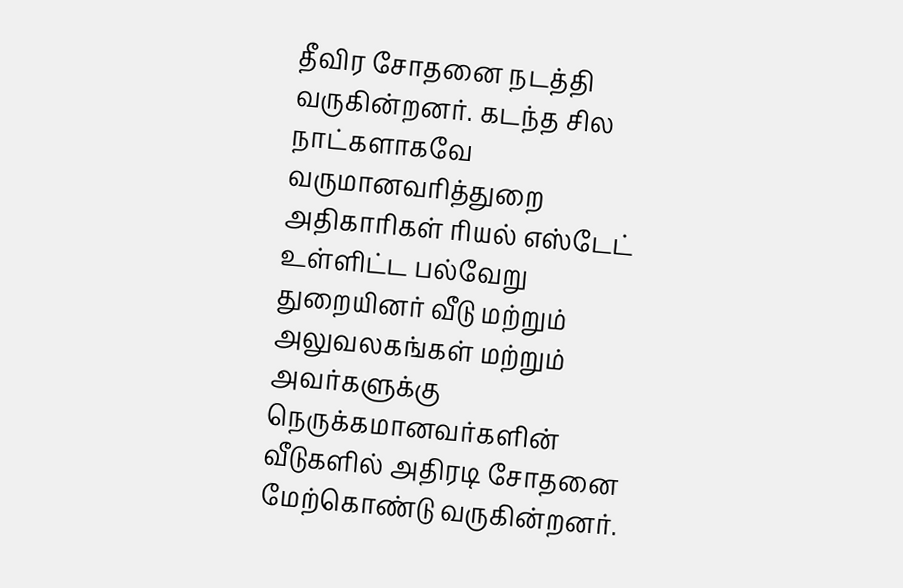தீவிர சோதனை நடத்தி வருகின்றனர். கடந்த சில நாட்களாகவே வருமானவரித்துறை அதிகாரிகள் ரியல் எஸ்டேட் உள்ளிட்ட பல்வேறு துறையினர் வீடு மற்றும் அலுவலகங்கள் மற்றும் அவர்களுக்கு நெருக்கமானவர்களின் வீடுகளில் அதிரடி சோதனை மேற்கொண்டு வருகின்றனர்.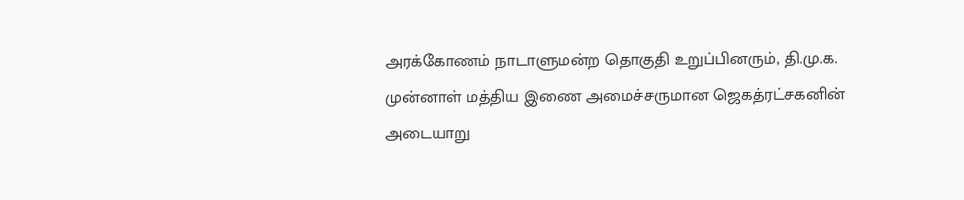அரக்கோணம் நாடாளுமன்ற தொகுதி உறுப்பினரும், தி.மு.க. முன்னாள் மத்திய இணை அமைச்சருமான ஜெகத்ரட்சகனின் அடையாறு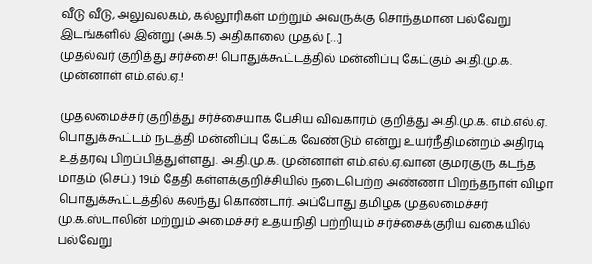வீடு வீடு, அலுவலகம், கல்லூரிகள் மற்றும் அவருக்கு சொந்தமான பல்வேறு இடங்களில் இன்று (அக்.5) அதிகாலை முதல் […]
முதல்வர் குறித்து சர்ச்சை! பொதுக்கூட்டத்தில் மன்னிப்பு கேட்கும் அ.தி.மு.க. முன்னாள் எம்.எல்.ஏ.!

முதலமைச்சர் குறித்து சர்ச்சையாக பேசிய விவகாரம் குறித்து அ.தி.மு.க. எம்.எல்.ஏ. பொதுக்கூட்டம் நடத்தி மன்னிப்பு கேட்க வேண்டும் என்று உயர்நீதிமன்றம் அதிரடி உத்தரவு பிறப்பித்துள்ளது. அ.தி.மு.க. முன்னாள் எம்.எல்.ஏ.வான குமரகுரு கடந்த மாதம் (செப்.) 19ம் தேதி கள்ளக்குறிச்சியில் நடைபெற்ற அண்ணா பிறந்தநாள் விழா பொதுக்கூட்டத்தில் கலந்து கொண்டார். அப்போது தமிழக முதலமைச்சர் மு.க.ஸ்டாலின் மற்றும் அமைச்சர் உதயநிதி பற்றியும் சர்ச்சைக்குரிய வகையில் பல்வேறு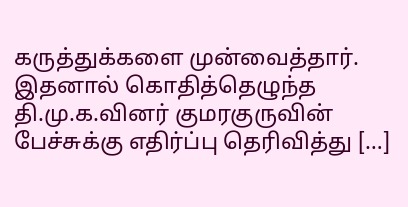கருத்துக்களை முன்வைத்தார். இதனால் கொதித்தெழுந்த தி.மு.க.வினர் குமரகுருவின் பேச்சுக்கு எதிர்ப்பு தெரிவித்து […]